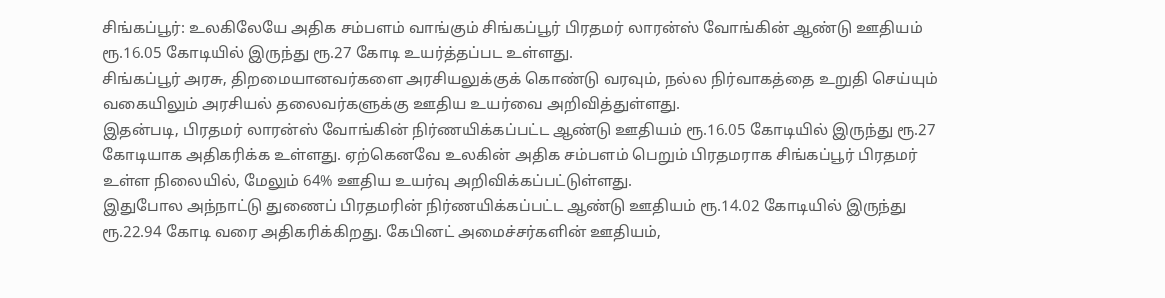சிங்கப்பூர்: உலகிலேயே அதிக சம்பளம் வாங்கும் சிங்கப்பூர் பிரதமர் லாரன்ஸ் வோங்கின் ஆண்டு ஊதியம் ரூ.16.05 கோடியில் இருந்து ரூ.27 கோடி உயர்த்தப்பட உள்ளது.
சிங்கப்பூர் அரசு, திறமையானவர்களை அரசியலுக்குக் கொண்டு வரவும், நல்ல நிர்வாகத்தை உறுதி செய்யும் வகையிலும் அரசியல் தலைவர்களுக்கு ஊதிய உயர்வை அறிவித்துள்ளது.
இதன்படி, பிரதமர் லாரன்ஸ் வோங்கின் நிர்ணயிக்கப்பட்ட ஆண்டு ஊதியம் ரூ.16.05 கோடியில் இருந்து ரூ.27 கோடியாக அதிகரிக்க உள்ளது. ஏற்கெனவே உலகின் அதிக சம்பளம் பெறும் பிரதமராக சிங்கப்பூர் பிரதமர் உள்ள நிலையில், மேலும் 64% ஊதிய உயர்வு அறிவிக்கப்பட்டுள்ளது.
இதுபோல அந்நாட்டு துணைப் பிரதமரின் நிர்ணயிக்கப்பட்ட ஆண்டு ஊதியம் ரூ.14.02 கோடியில் இருந்து ரூ.22.94 கோடி வரை அதிகரிக்கிறது. கேபினட் அமைச்சர்களின் ஊதியம்,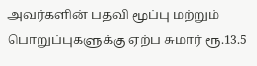அவர்களின் பதவி மூப்பு மற்றும் பொறுப்புகளுக்கு ஏற்ப சுமார் ரூ.13.5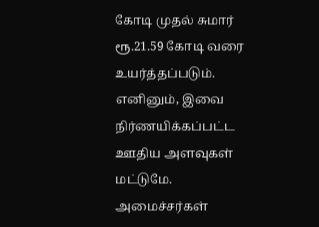கோடி முதல் சுமார் ரூ.21.59 கோடி வரை உயர்த்தப்படும். எனினும், இவை நிர்ணயிக்கப்பட்ட ஊதிய அளவுகள் மட்டுமே.
அமைச்சர்கள்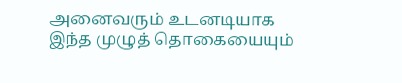அனைவரும் உடனடியாக இந்த முழுத் தொகையையும்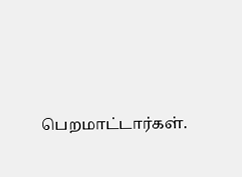பெறமாட்டார்கள்.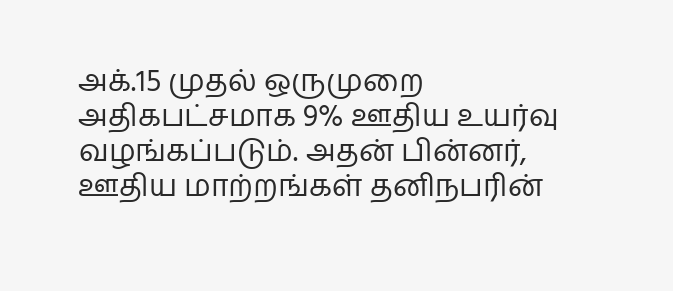அக்.15 முதல் ஒருமுறை அதிகபட்சமாக 9% ஊதிய உயர்வு வழங்கப்படும். அதன் பின்னர், ஊதிய மாற்றங்கள் தனிநபரின்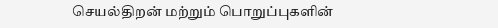செயல்திறன் மற்றும் பொறுப்புகளின்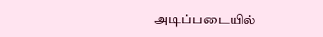அடிப்படையில்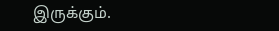இருக்கும்.